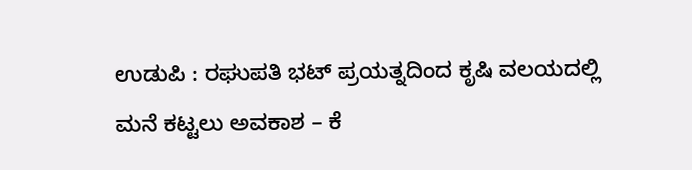ಉಡುಪಿ : ರಘುಪತಿ ಭಟ್ ಪ್ರಯತ್ನದಿಂದ ಕೃಷಿ ವಲಯದಲ್ಲಿ ಮನೆ ಕಟ್ಟಲು ಅವಕಾಶ – ಕೆ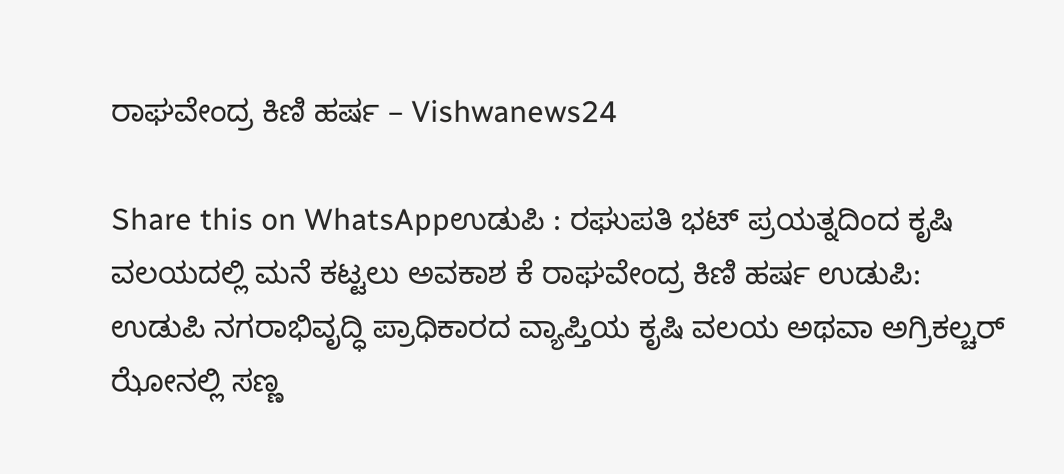ರಾಘವೇಂದ್ರ ಕಿಣಿ ಹರ್ಷ – Vishwanews24

Share this on WhatsAppಉಡುಪಿ : ರಘುಪತಿ ಭಟ್ ಪ್ರಯತ್ನದಿಂದ ಕೃಷಿ ವಲಯದಲ್ಲಿ ಮನೆ ಕಟ್ಟಲು ಅವಕಾಶ ಕೆ ರಾಘವೇಂದ್ರ ಕಿಣಿ ಹರ್ಷ ಉಡುಪಿ:  ಉಡುಪಿ ನಗರಾಭಿವೃದ್ಧಿ ಪ್ರಾಧಿಕಾರದ ವ್ಯಾಪ್ತಿಯ ಕೃಷಿ ವಲಯ ಅಥವಾ ಅಗ್ರಿಕಲ್ಚರ್ ಝೋನಲ್ಲಿ ಸಣ್ಣ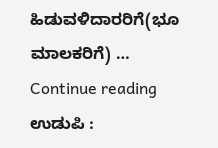ಹಿಡುವಳಿದಾರರಿಗೆ(ಭೂ ಮಾಲಕರಿಗೆ) … Continue reading ಉಡುಪಿ :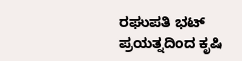ರಘುಪತಿ ಭಟ್ ಪ್ರಯತ್ನದಿಂದ ಕೃಷಿ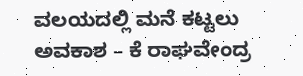ವಲಯದಲ್ಲಿ ಮನೆ ಕಟ್ಟಲು ಅವಕಾಶ – ಕೆ ರಾಘವೇಂದ್ರ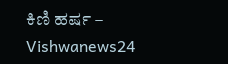ಕಿಣಿ ಹರ್ಷ – Vishwanews24